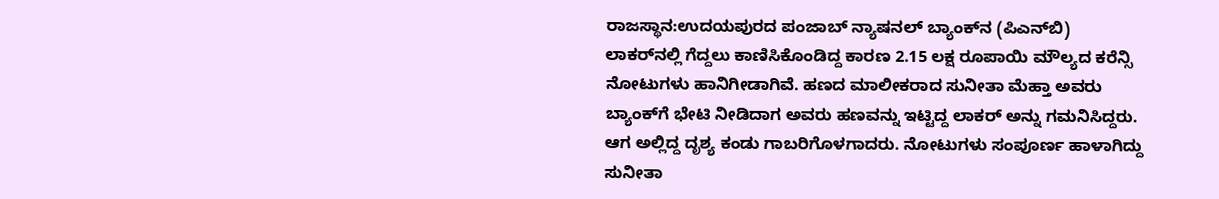ರಾಜಸ್ಥಾನ:ಉದಯಪುರದ ಪಂಜಾಬ್ ನ್ಯಾಷನಲ್ ಬ್ಯಾಂಕ್‌ನ (ಪಿಎನ್‌ಬಿ) ಲಾಕರ್‌ನಲ್ಲಿ ಗೆದ್ದಲು ಕಾಣಿಸಿಕೊಂಡಿದ್ದ ಕಾರಣ 2.15 ಲಕ್ಷ ರೂಪಾಯಿ ಮೌಲ್ಯದ ಕರೆನ್ಸಿ ನೋಟುಗಳು ಹಾನಿಗೀಡಾಗಿವೆ. ಹಣದ ಮಾಲೀಕರಾದ ಸುನೀತಾ ಮೆಹ್ತಾ ಅವರು ಬ್ಯಾಂಕ್‌ಗೆ ಭೇಟಿ ನೀಡಿದಾಗ ಅವರು ಹಣವನ್ನು ಇಟ್ಟಿದ್ದ ಲಾಕರ್ ಅನ್ನು ಗಮನಿಸಿದ್ದರು. ಆಗ ಅಲ್ಲಿದ್ದ ದೃಶ್ಯ ಕಂಡು ಗಾಬರಿಗೊಳಗಾದರು. ನೋಟುಗಳು ಸಂಪೂರ್ಣ ಹಾಳಾಗಿದ್ದು ಸುನೀತಾ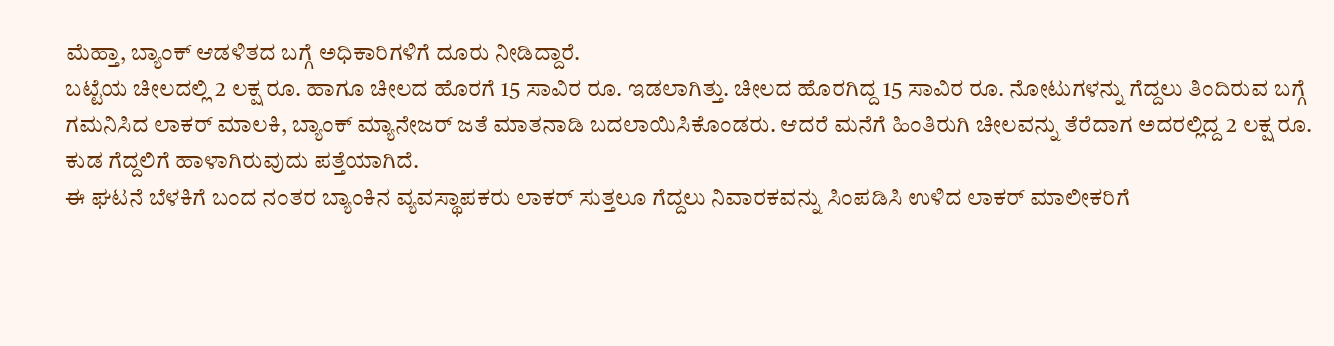ಮೆಹ್ತಾ, ಬ್ಯಾಂಕ್ ಆಡಳಿತದ ಬಗ್ಗೆ ಅಧಿಕಾರಿಗಳಿಗೆ ದೂರು ನೀಡಿದ್ದಾರೆ.
ಬಟ್ಟೆಯ ಚೀಲದಲ್ಲಿ 2 ಲಕ್ಷ ರೂ. ಹಾಗೂ ಚೀಲದ ಹೊರಗೆ 15 ಸಾವಿರ ರೂ. ಇಡಲಾಗಿತ್ತು. ಚೀಲದ ಹೊರಗಿದ್ದ 15 ಸಾವಿರ ರೂ. ನೋಟುಗಳನ್ನು ಗೆದ್ದಲು ತಿಂದಿರುವ ಬಗ್ಗೆ ಗಮನಿಸಿದ ಲಾಕರ್ ಮಾಲಕಿ, ಬ್ಯಾಂಕ್ ಮ್ಯಾನೇಜರ್ ಜತೆ ಮಾತನಾಡಿ ಬದಲಾಯಿಸಿಕೊಂಡರು. ಆದರೆ ಮನೆಗೆ ಹಿಂತಿರುಗಿ ಚೀಲವನ್ನು ತೆರೆದಾಗ ಅದರಲ್ಲಿದ್ದ 2 ಲಕ್ಷ ರೂ. ಕುಡ ಗೆದ್ದಲಿಗೆ ಹಾಳಾಗಿರುವುದು ಪತ್ತೆಯಾಗಿದೆ.
ಈ ಘಟನೆ ಬೆಳಕಿಗೆ ಬಂದ ನಂತರ ಬ್ಯಾಂಕಿನ ವ್ಯವಸ್ಥಾಪಕರು ಲಾಕರ್ ಸುತ್ತಲೂ ಗೆದ್ದಲು ನಿವಾರಕವನ್ನು ಸಿಂಪಡಿಸಿ ಉಳಿದ ಲಾಕರ್ ಮಾಲೀಕರಿಗೆ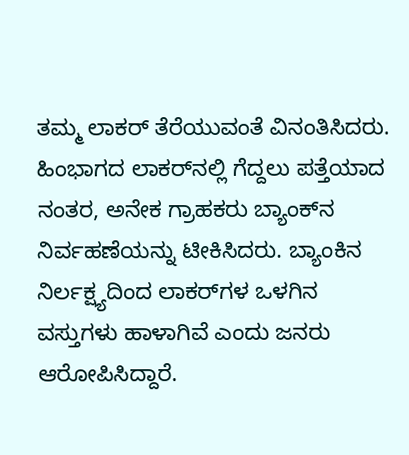ತಮ್ಮ ಲಾಕರ್ ತೆರೆಯುವಂತೆ ವಿನಂತಿಸಿದರು. ಹಿಂಭಾಗದ ಲಾಕರ್‌ನಲ್ಲಿ ಗೆದ್ದಲು ಪತ್ತೆಯಾದ ನಂತರ, ಅನೇಕ ಗ್ರಾಹಕರು ಬ್ಯಾಂಕ್‌ನ ನಿರ್ವಹಣೆಯನ್ನು ಟೀಕಿಸಿದರು. ಬ್ಯಾಂಕಿನ ನಿರ್ಲಕ್ಷ್ಯದಿಂದ ಲಾಕರ್‌ಗಳ ಒಳಗಿನ ವಸ್ತುಗಳು ಹಾಳಾಗಿವೆ ಎಂದು ಜನರು ಆರೋಪಿಸಿದ್ದಾರೆ.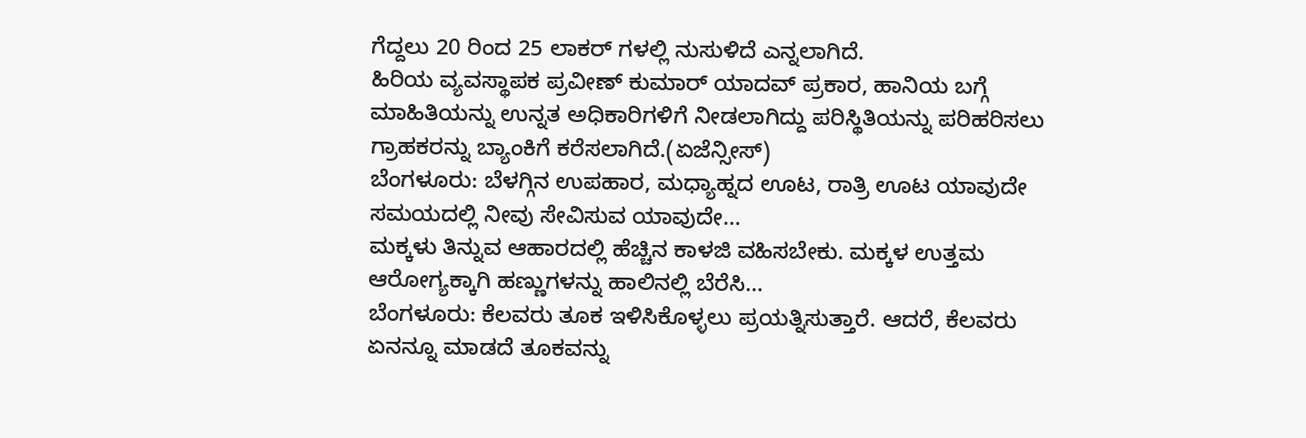ಗೆದ್ದಲು 20 ರಿಂದ 25 ಲಾಕರ್ ಗಳಲ್ಲಿ ನುಸುಳಿದೆ ಎನ್ನಲಾಗಿದೆ.
ಹಿರಿಯ ವ್ಯವಸ್ಥಾಪಕ ಪ್ರವೀಣ್ ಕುಮಾರ್ ಯಾದವ್ ಪ್ರಕಾರ, ಹಾನಿಯ ಬಗ್ಗೆ ಮಾಹಿತಿಯನ್ನು ಉನ್ನತ ಅಧಿಕಾರಿಗಳಿಗೆ ನೀಡಲಾಗಿದ್ದು ಪರಿಸ್ಥಿತಿಯನ್ನು ಪರಿಹರಿಸಲು ಗ್ರಾಹಕರನ್ನು ಬ್ಯಾಂಕಿಗೆ ಕರೆಸಲಾಗಿದೆ.(ಏಜೆನ್ಸೀಸ್)
ಬೆಂಗಳೂರು: ಬೆಳಗ್ಗಿನ ಉಪಹಾರ, ಮಧ್ಯಾಹ್ನದ ಊಟ, ರಾತ್ರಿ ಊಟ ಯಾವುದೇ ಸಮಯದಲ್ಲಿ ನೀವು ಸೇವಿಸುವ ಯಾವುದೇ…
ಮಕ್ಕಳು ತಿನ್ನುವ ಆಹಾರದಲ್ಲಿ ಹೆಚ್ಚಿನ ಕಾಳಜಿ ವಹಿಸಬೇಕು. ಮಕ್ಕಳ ಉತ್ತಮ ಆರೋಗ್ಯಕ್ಕಾಗಿ ಹಣ್ಣುಗಳನ್ನು ಹಾಲಿನಲ್ಲಿ ಬೆರೆಸಿ…
ಬೆಂಗಳೂರು: ಕೆಲವರು ತೂಕ ಇಳಿಸಿಕೊಳ್ಳಲು ಪ್ರಯತ್ನಿಸುತ್ತಾರೆ. ಆದರೆ, ಕೆಲವರು ಏನನ್ನೂ ಮಾಡದೆ ತೂಕವನ್ನು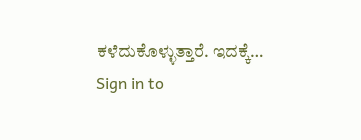ಕಳೆದುಕೊಳ್ಳುತ್ತಾರೆ. ಇದಕ್ಕೆ…
Sign in to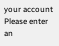your account
Please enter an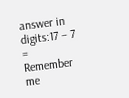answer in digits:17 − 7 =
Remember me